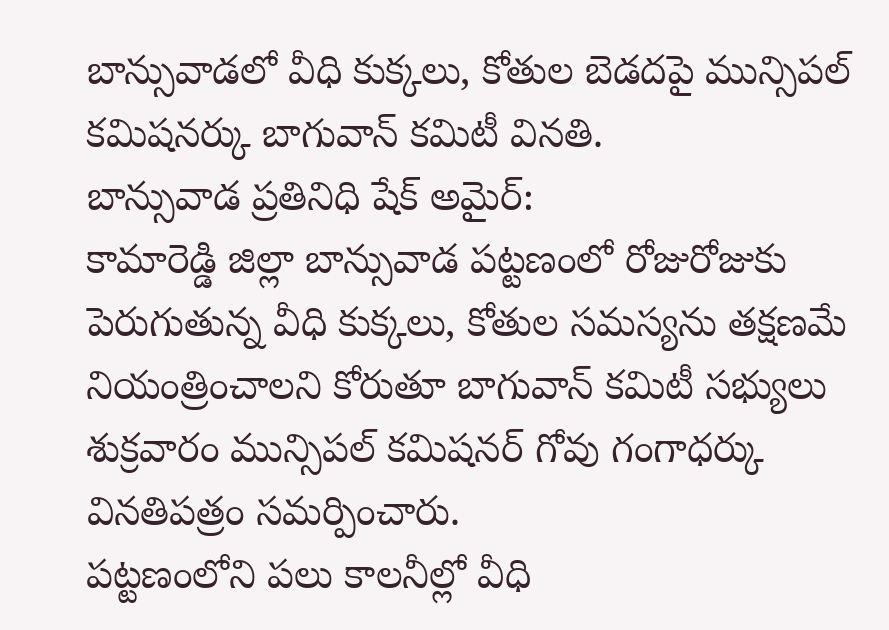బాన్సువాడలో వీధి కుక్కలు, కోతుల బెడదపై మున్సిపల్ కమిషనర్కు బాగువాన్ కమిటీ వినతి.
బాన్సువాడ ప్రతినిధి షేక్ అమైర్:
కామారెడ్డి జిల్లా బాన్సువాడ పట్టణంలో రోజురోజుకు పెరుగుతున్న వీధి కుక్కలు, కోతుల సమస్యను తక్షణమే నియంత్రించాలని కోరుతూ బాగువాన్ కమిటీ సభ్యులు శుక్రవారం మున్సిపల్ కమిషనర్ గోవు గంగాధర్కు వినతిపత్రం సమర్పించారు.
పట్టణంలోని పలు కాలనీల్లో వీధి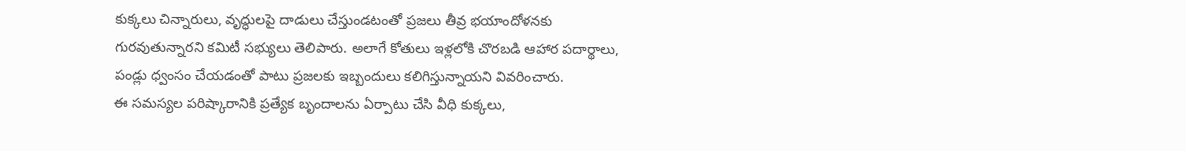కుక్కలు చిన్నారులు, వృద్ధులపై దాడులు చేస్తుండటంతో ప్రజలు తీవ్ర భయాందోళనకు గురవుతున్నారని కమిటీ సభ్యులు తెలిపారు. అలాగే కోతులు ఇళ్లలోకి చొరబడి ఆహార పదార్థాలు, పండ్లు ధ్వంసం చేయడంతో పాటు ప్రజలకు ఇబ్బందులు కలిగిస్తున్నాయని వివరించారు.
ఈ సమస్యల పరిష్కారానికి ప్రత్యేక బృందాలను ఏర్పాటు చేసి వీధి కుక్కలు,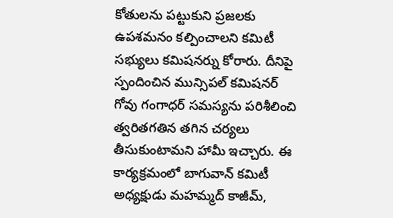కోతులను పట్టుకుని ప్రజలకు ఉపశమనం కల్పించాలని కమిటీ సభ్యులు కమిషనర్ను కోరారు. దీనిపై స్పందించిన మున్సిపల్ కమిషనర్ గోవు గంగాధర్ సమస్యను పరిశీలించి త్వరితగతిన తగిన చర్యలు తీసుకుంటామని హామీ ఇచ్చారు. ఈ కార్యక్రమంలో బాగువాన్ కమిటీ అధ్యక్షుడు మహమ్మద్ కాజీమ్,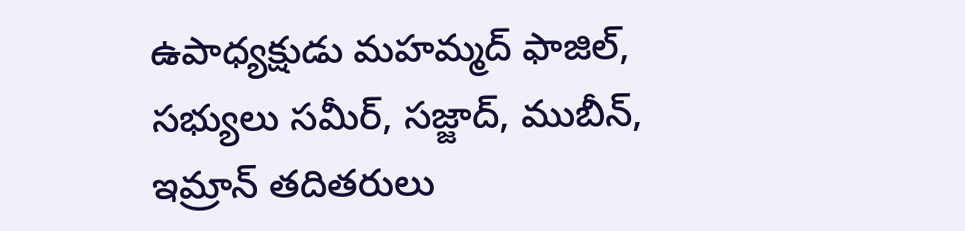ఉపాధ్యక్షుడు మహమ్మద్ ఫాజిల్, సభ్యులు సమీర్, సజ్జాద్, ముబీన్, ఇమ్రాన్ తదితరులు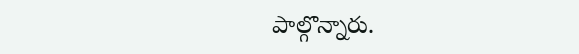పాల్గొన్నారు.